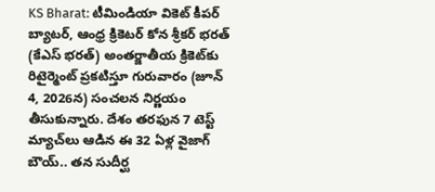KS Bharat: టీమిండియా వికెట్ కీపర్ బ్యాటర్, ఆంధ్ర క్రికెటర్ కోన శ్రీకర్ భరత్ (కేఎస్ భరత్) అంతర్జాతీయ క్రికెట్‌కు రిటైర్మెంట్ ప్రకటిస్తూ గురువారం (జూన్ 4, 2026న) సంచలన నిర్ణయం తీసుకున్నారు. దేశం తరఫున 7 టెస్ట్ మ్యాచ్‌లు ఆడిన ఈ 32 ఏళ్ల వైజాగ్ బౌయ్.. తన సుదీర్ఘ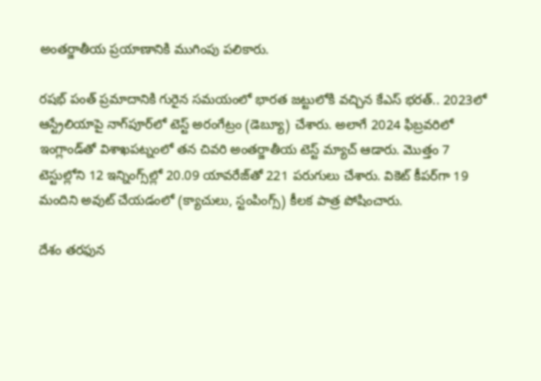అంతర్జాతీయ ప్రయాణానికి ముగింపు పలికారు.

రషభ్ పంత్ ప్రమాదానికి గురైన సమయంలో భారత జట్టులోకి వచ్చిన కేఎస్ భరత్.. 2023లో ఆస్ట్రేలియాపై నాగ్‌పూర్‌లో టెస్ట్ అరంగేట్రం (డెబ్యూ) చేశారు. అలాగే 2024 ఫిబ్రవరిలో ఇంగ్లాండ్‌తో విశాఖపట్నంలో తన చివరి అంతర్జాతీయ టెస్ట్ మ్యాచ్ ఆడారు. మొత్తం 7 టెస్టుల్లోని 12 ఇన్నింగ్స్‌ల్లో 20.09 యావరేజ్‌తో 221 పరుగులు చేశారు. వికెట్ కీపర్‌గా 19 మందిని అవుట్ చేయడంలో (క్యాచులు, స్టంపింగ్స్) కీలక పాత్ర పోషించారు.

దేశం తరఫున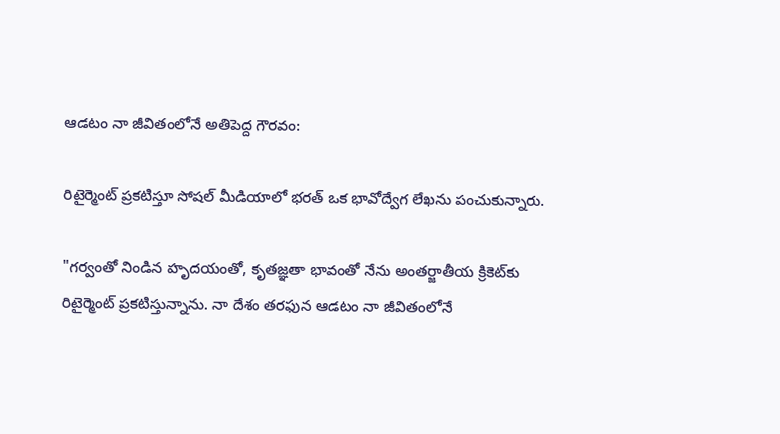ఆడటం నా జీవితంలోనే అతిపెద్ద గౌరవం:

రిటైర్మెంట్ ప్రకటిస్తూ సోషల్ మీడియాలో భరత్ ఒక భావోద్వేగ లేఖను పంచుకున్నారు.

"గర్వంతో నిండిన హృదయంతో, కృతజ్ఞతా భావంతో నేను అంతర్జాతీయ క్రికెట్‌కు రిటైర్మెంట్ ప్రకటిస్తున్నాను. నా దేశం తరఫున ఆడటం నా జీవితంలోనే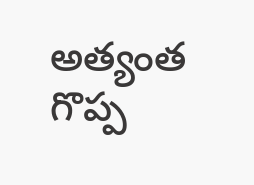అత్యంత గొప్ప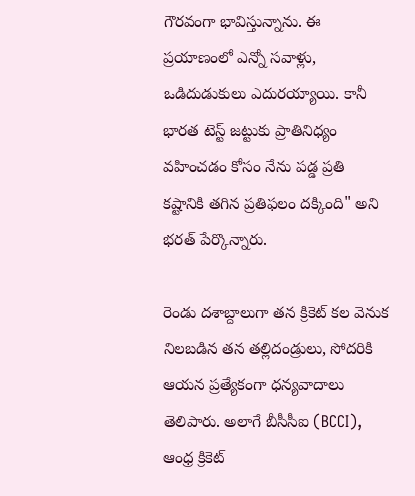గౌరవంగా భావిస్తున్నాను. ఈ ప్రయాణంలో ఎన్నో సవాళ్లు, ఒడిదుడుకులు ఎదురయ్యాయి. కానీ భారత టెస్ట్ జట్టుకు ప్రాతినిధ్యం వహించడం కోసం నేను పడ్డ ప్రతి కష్టానికి తగిన ప్రతిఫలం దక్కింది" అని భరత్ పేర్కొన్నారు.

రెండు దశాబ్దాలుగా తన క్రికెట్ కల వెనుక నిలబడిన తన తల్లిదండ్రులు, సోదరికి ఆయన ప్రత్యేకంగా ధన్యవాదాలు తెలిపారు. అలాగే బీసీసీఐ (BCCI), ఆంధ్ర క్రికెట్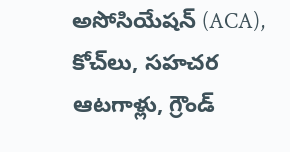అసోసియేషన్ (ACA), కోచ్‌లు, సహచర ఆటగాళ్లు, గ్రౌండ్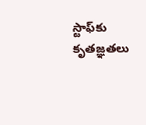స్టాఫ్‌కు కృతజ్ఞతలు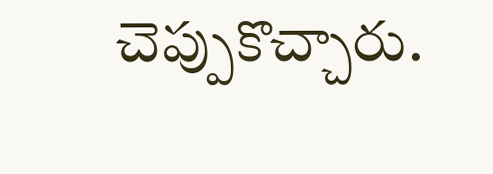చెప్పుకొచ్చారు.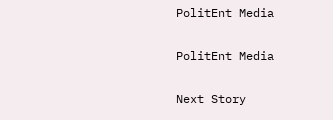PolitEnt Media

PolitEnt Media

Next Story